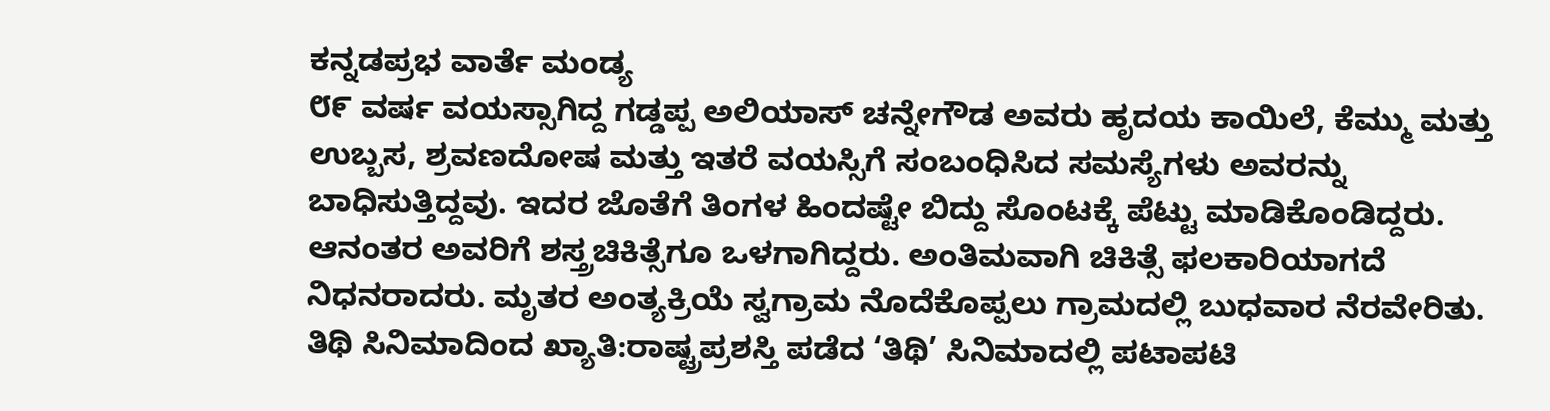ಕನ್ನಡಪ್ರಭ ವಾರ್ತೆ ಮಂಡ್ಯ
೮೯ ವರ್ಷ ವಯಸ್ಸಾಗಿದ್ದ ಗಡ್ಡಪ್ಪ ಅಲಿಯಾಸ್ ಚನ್ನೇಗೌಡ ಅವರು ಹೃದಯ ಕಾಯಿಲೆ, ಕೆಮ್ಮು ಮತ್ತು ಉಬ್ಬಸ, ಶ್ರವಣದೋಷ ಮತ್ತು ಇತರೆ ವಯಸ್ಸಿಗೆ ಸಂಬಂಧಿಸಿದ ಸಮಸ್ಯೆಗಳು ಅವರನ್ನು ಬಾಧಿಸುತ್ತಿದ್ದವು. ಇದರ ಜೊತೆಗೆ ತಿಂಗಳ ಹಿಂದಷ್ಟೇ ಬಿದ್ದು ಸೊಂಟಕ್ಕೆ ಪೆಟ್ಟು ಮಾಡಿಕೊಂಡಿದ್ದರು. ಆನಂತರ ಅವರಿಗೆ ಶಸ್ತ್ರಚಿಕಿತ್ಸೆಗೂ ಒಳಗಾಗಿದ್ದರು. ಅಂತಿಮವಾಗಿ ಚಿಕಿತ್ಸೆ ಫಲಕಾರಿಯಾಗದೆ ನಿಧನರಾದರು. ಮೃತರ ಅಂತ್ಯಕ್ರಿಯೆ ಸ್ವಗ್ರಾಮ ನೊದೆಕೊಪ್ಪಲು ಗ್ರಾಮದಲ್ಲಿ ಬುಧವಾರ ನೆರವೇರಿತು.
ತಿಥಿ ಸಿನಿಮಾದಿಂದ ಖ್ಯಾತಿ:ರಾಷ್ಟ್ರಪ್ರಶಸ್ತಿ ಪಡೆದ ‘ತಿಥಿ’ ಸಿನಿಮಾದಲ್ಲಿ ಪಟಾಪಟಿ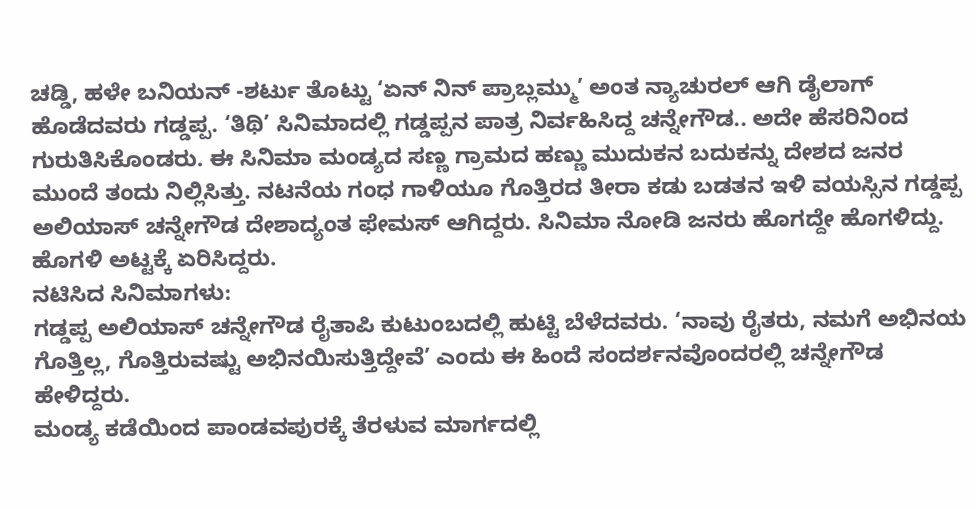ಚಡ್ಡಿ, ಹಳೇ ಬನಿಯನ್ -ಶರ್ಟು ತೊಟ್ಟು ‘ಏನ್ ನಿನ್ ಪ್ರಾಬ್ಲಮ್ಮು’ ಅಂತ ನ್ಯಾಚುರಲ್ ಆಗಿ ಡೈಲಾಗ್ ಹೊಡೆದವರು ಗಡ್ಡಪ್ಪ. ‘ತಿಥಿ’ ಸಿನಿಮಾದಲ್ಲಿ ಗಡ್ಡಪ್ಪನ ಪಾತ್ರ ನಿರ್ವಹಿಸಿದ್ದ ಚನ್ನೇಗೌಡ.. ಅದೇ ಹೆಸರಿನಿಂದ ಗುರುತಿಸಿಕೊಂಡರು. ಈ ಸಿನಿಮಾ ಮಂಡ್ಯದ ಸಣ್ಣ ಗ್ರಾಮದ ಹಣ್ಣು ಮುದುಕನ ಬದುಕನ್ನು ದೇಶದ ಜನರ ಮುಂದೆ ತಂದು ನಿಲ್ಲಿಸಿತ್ತು. ನಟನೆಯ ಗಂಧ ಗಾಳಿಯೂ ಗೊತ್ತಿರದ ತೀರಾ ಕಡು ಬಡತನ ಇಳಿ ವಯಸ್ಸಿನ ಗಡ್ಡಪ್ಪ ಅಲಿಯಾಸ್ ಚನ್ನೇಗೌಡ ದೇಶಾದ್ಯಂತ ಫೇಮಸ್ ಆಗಿದ್ದರು. ಸಿನಿಮಾ ನೋಡಿ ಜನರು ಹೊಗದ್ದೇ ಹೊಗಳಿದ್ದು. ಹೊಗಳಿ ಅಟ್ಟಕ್ಕೆ ಏರಿಸಿದ್ದರು.
ನಟಿಸಿದ ಸಿನಿಮಾಗಳು:
ಗಡ್ಡಪ್ಪ ಅಲಿಯಾಸ್ ಚನ್ನೇಗೌಡ ರೈತಾಪಿ ಕುಟುಂಬದಲ್ಲಿ ಹುಟ್ಟಿ ಬೆಳೆದವರು. ‘ನಾವು ರೈತರು, ನಮಗೆ ಅಭಿನಯ ಗೊತ್ತಿಲ್ಲ, ಗೊತ್ತಿರುವಷ್ಟು ಅಭಿನಯಿಸುತ್ತಿದ್ದೇವೆ’ ಎಂದು ಈ ಹಿಂದೆ ಸಂದರ್ಶನವೊಂದರಲ್ಲಿ ಚನ್ನೇಗೌಡ ಹೇಳಿದ್ದರು.
ಮಂಡ್ಯ ಕಡೆಯಿಂದ ಪಾಂಡವಪುರಕ್ಕೆ ತೆರಳುವ ಮಾರ್ಗದಲ್ಲಿ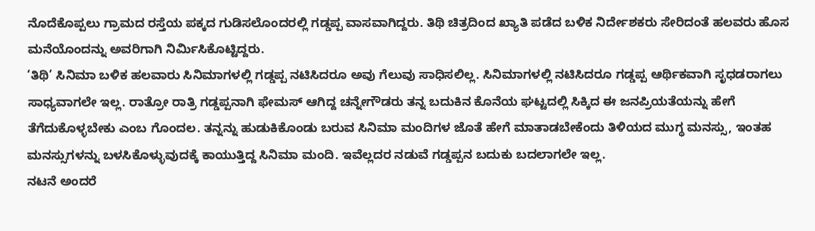ನೊದೆಕೊಪ್ಪಲು ಗ್ರಾಮದ ರಸ್ತೆಯ ಪಕ್ಕದ ಗುಡಿಸಲೊಂದರಲ್ಲಿ ಗಡ್ಡಪ್ಪ ವಾಸವಾಗಿದ್ದರು. ತಿಥಿ ಚಿತ್ರದಿಂದ ಖ್ಯಾತಿ ಪಡೆದ ಬಳಿಕ ನಿರ್ದೇಶಕರು ಸೇರಿದಂತೆ ಹಲವರು ಹೊಸ ಮನೆಯೊಂದನ್ನು ಅವರಿಗಾಗಿ ನಿರ್ಮಿಸಿಕೊಟ್ಟಿದ್ದರು.
‘ತಿಥಿ’ ಸಿನಿಮಾ ಬಳಿಕ ಹಲವಾರು ಸಿನಿಮಾಗಳಲ್ಲಿ ಗಡ್ಡಪ್ಪ ನಟಿಸಿದರೂ ಅವು ಗೆಲುವು ಸಾಧಿಸಲಿಲ್ಲ. ಸಿನಿಮಾಗಳಲ್ಲಿ ನಟಿಸಿದರೂ ಗಡ್ಡಪ್ಪ ಆರ್ಥಿಕವಾಗಿ ಸೃಧಡರಾಗಲು ಸಾಧ್ಯವಾಗಲೇ ಇಲ್ಲ. ರಾತ್ರೋ ರಾತ್ರಿ ಗಡ್ಡಪ್ಪನಾಗಿ ಫೇಮಸ್ ಆಗಿದ್ದ ಚನ್ನೇಗೌಡರು ತನ್ನ ಬದುಕಿನ ಕೊನೆಯ ಘಟ್ಟದಲ್ಲಿ ಸಿಕ್ಕಿದ ಈ ಜನಪ್ರಿಯತೆಯನ್ನು ಹೇಗೆ ತೆಗೆದುಕೊಳ್ಳಬೇಕು ಎಂಬ ಗೊಂದಲ. ತನ್ನನ್ನು ಹುಡುಕಿಕೊಂಡು ಬರುವ ಸಿನಿಮಾ ಮಂದಿಗಳ ಜೊತೆ ಹೇಗೆ ಮಾತಾಡಬೇಕೆಂದು ತಿಳಿಯದ ಮುಗ್ಧ ಮನಸ್ಸು, ಇಂತಹ ಮನಸ್ಸುಗಳನ್ನು ಬಳಸಿಕೊಳ್ಳುವುದಕ್ಕೆ ಕಾಯುತ್ತಿದ್ದ ಸಿನಿಮಾ ಮಂದಿ. ಇವೆಲ್ಲದರ ನಡುವೆ ಗಡ್ಡಪ್ಪನ ಬದುಕು ಬದಲಾಗಲೇ ಇಲ್ಲ.
ನಟನೆ ಅಂದರೆ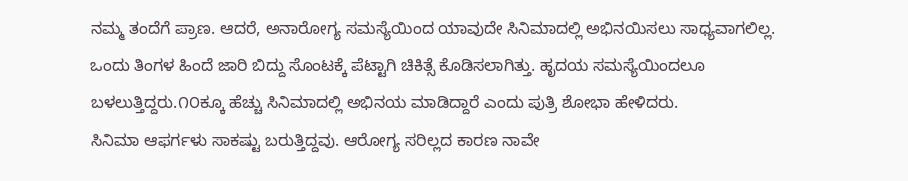ನಮ್ಮ ತಂದೆಗೆ ಪ್ರಾಣ. ಆದರೆ, ಅನಾರೋಗ್ಯ ಸಮಸ್ಯೆಯಿಂದ ಯಾವುದೇ ಸಿನಿಮಾದಲ್ಲಿ ಅಭಿನಯಿಸಲು ಸಾಧ್ಯವಾಗಲಿಲ್ಲ. ಒಂದು ತಿಂಗಳ ಹಿಂದೆ ಜಾರಿ ಬಿದ್ದು ಸೊಂಟಕ್ಕೆ ಪೆಟ್ಟಾಗಿ ಚಿಕಿತ್ಸೆ ಕೊಡಿಸಲಾಗಿತ್ತು. ಹೃದಯ ಸಮಸ್ಯೆಯಿಂದಲೂ ಬಳಲುತ್ತಿದ್ದರು.೧೦ಕ್ಕೂ ಹೆಚ್ಚು ಸಿನಿಮಾದಲ್ಲಿ ಅಭಿನಯ ಮಾಡಿದ್ದಾರೆ ಎಂದು ಪುತ್ರಿ ಶೋಭಾ ಹೇಳಿದರು.
ಸಿನಿಮಾ ಆಫರ್ಗಳು ಸಾಕಷ್ಟು ಬರುತ್ತಿದ್ದವು. ಆರೋಗ್ಯ ಸರಿಲ್ಲದ ಕಾರಣ ನಾವೇ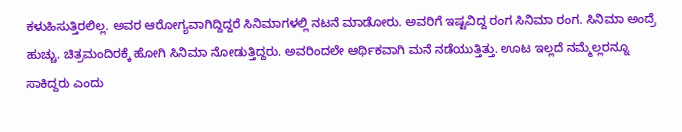ಕಳುಹಿಸುತ್ತಿರಲಿಲ್ಲ. ಅವರ ಆರೋಗ್ಯವಾಗಿದ್ದಿದ್ದರೆ ಸಿನಿಮಾಗಳಲ್ಲಿ ನಟನೆ ಮಾಡೋರು. ಅವರಿಗೆ ಇಷ್ಟವಿದ್ದ ರಂಗ ಸಿನಿಮಾ ರಂಗ. ಸಿನಿಮಾ ಅಂದ್ರೆ ಹುಚ್ಚು. ಚಿತ್ರಮಂದಿರಕ್ಕೆ ಹೋಗಿ ಸಿನಿಮಾ ನೋಡುತ್ತಿದ್ದರು. ಅವರಿಂದಲೇ ಆರ್ಥಿಕವಾಗಿ ಮನೆ ನಡೆಯುತ್ತಿತ್ತು. ಊಟ ಇಲ್ಲದೆ ನಮ್ಮೆಲ್ಲರನ್ನೂ ಸಾಕಿದ್ದರು ಎಂದು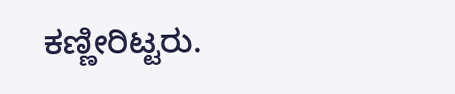ಕಣ್ಣೀರಿಟ್ಟರು.